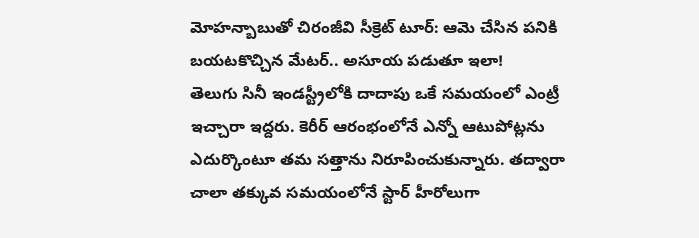మోహన్బాబుతో చిరంజీవి సీక్రెట్ టూర్: ఆమె చేసిన పనికి బయటకొచ్చిన మేటర్.. అసూయ పడుతూ ఇలా!
తెలుగు సినీ ఇండస్ట్రీలోకి దాదాపు ఒకే సమయంలో ఎంట్రీ ఇచ్చారా ఇద్దరు. కెరీర్ ఆరంభంలోనే ఎన్నో ఆటుపోట్లను ఎదుర్కొంటూ తమ సత్తాను నిరూపించుకున్నారు. తద్వారా చాలా తక్కువ సమయంలోనే స్టార్ హీరోలుగా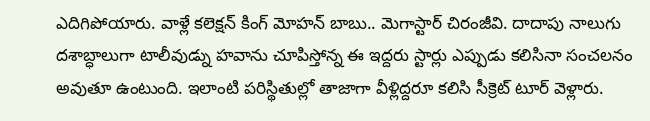ఎదిగిపోయారు. వాళ్లే కలెక్షన్ కింగ్ మోహన్ బాబు.. మెగాస్టార్ చిరంజీవి. దాదాపు నాలుగు దశాబ్ధాలుగా టాలీవుడ్ను హవాను చూపిస్తోన్న ఈ ఇద్దరు స్టార్లు ఎప్పుడు కలిసినా సంచలనం అవుతూ ఉంటుంది. ఇలాంటి పరిస్థితుల్లో తాజాగా వీళ్లిద్దరూ కలిసి సీక్రెట్ టూర్ వెళ్లారు.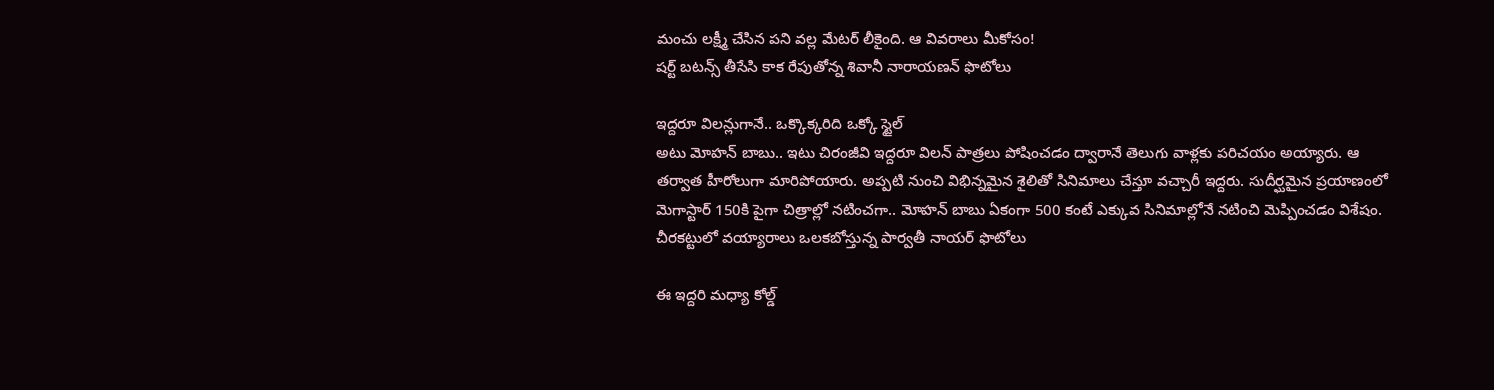మంచు లక్ష్మీ చేసిన పని వల్ల మేటర్ లీకైంది. ఆ వివరాలు మీకోసం!
షర్ట్ బటన్స్ తీసేసి కాక రేపుతోన్న శివానీ నారాయణన్ ఫొటోలు

ఇద్దరూ విలన్లుగానే.. ఒక్కొక్కరిది ఒక్కో స్టైల్
అటు మోహన్ బాబు.. ఇటు చిరంజీవి ఇద్దరూ విలన్ పాత్రలు పోషించడం ద్వారానే తెలుగు వాళ్లకు పరిచయం అయ్యారు. ఆ తర్వాత హీరోలుగా మారిపోయారు. అప్పటి నుంచి విభిన్నమైన శైలితో సినిమాలు చేస్తూ వచ్చారీ ఇద్దరు. సుదీర్ఘమైన ప్రయాణంలో మెగాస్టార్ 150కి పైగా చిత్రాల్లో నటించగా.. మోహన్ బాబు ఏకంగా 500 కంటే ఎక్కువ సినిమాల్లోనే నటించి మెప్పించడం విశేషం.
చీరకట్టులో వయ్యారాలు ఒలకబోస్తున్న పార్వతీ నాయర్ ఫొటోలు

ఈ ఇద్దరి మధ్యా కోల్డ్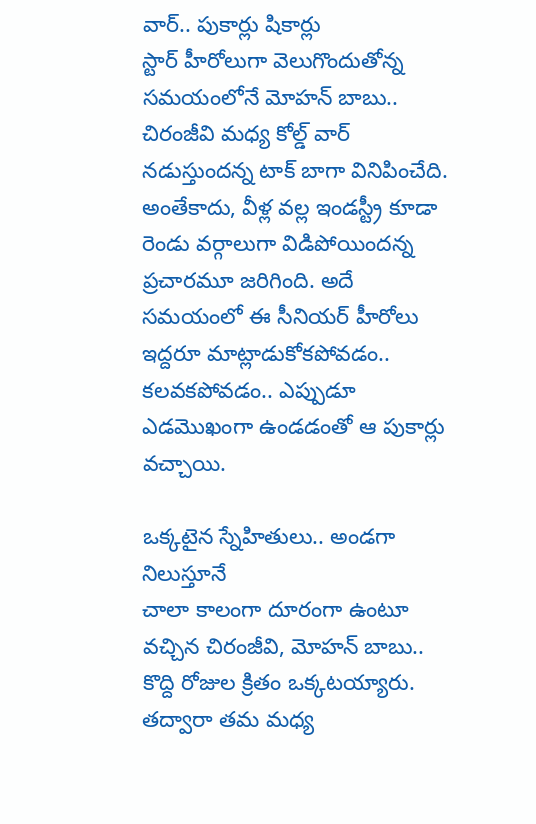వార్.. పుకార్లు షికార్లు
స్టార్ హీరోలుగా వెలుగొందుతోన్న సమయంలోనే మోహన్ బాబు.. చిరంజీవి మధ్య కోల్డ్ వార్ నడుస్తుందన్న టాక్ బాగా వినిపించేది. అంతేకాదు, వీళ్ల వల్ల ఇండస్ట్రీ కూడా రెండు వర్గాలుగా విడిపోయిందన్న ప్రచారమూ జరిగింది. అదే సమయంలో ఈ సీనియర్ హీరోలు ఇద్దరూ మాట్లాడుకోకపోవడం.. కలవకపోవడం.. ఎప్పుడూ ఎడమొఖంగా ఉండడంతో ఆ పుకార్లు వచ్చాయి.

ఒక్కటైన స్నేహితులు.. అండగా నిలుస్తూనే
చాలా కాలంగా దూరంగా ఉంటూ వచ్చిన చిరంజీవి, మోహన్ బాబు.. కొద్ది రోజుల క్రితం ఒక్కటయ్యారు. తద్వారా తమ మధ్య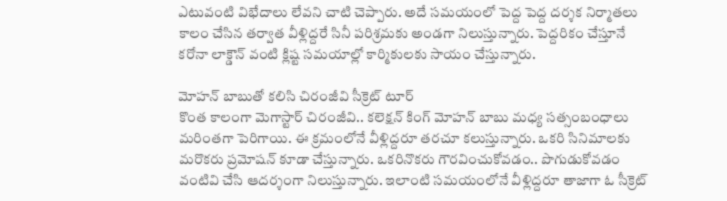ఎటువంటి విభేదాలు లేవని చాటి చెప్పారు. అదే సమయంలో పెద్ద పెద్ద దర్శక నిర్మాతలు కాలం చేసిన తర్వాత వీళ్లిద్దరే సినీ పరిశ్రమకు అండగా నిలుస్తున్నారు. పెద్దరికం చేస్తూనే కరోనా లాక్డౌన్ వంటి క్లిష్ట సమయాల్లో కార్మికులకు సాయం చేస్తున్నారు.

మోహన్ బాబుతో కలిసి చిరంజీవి సీక్రెట్ టూర్
కొంత కాలంగా మెగాస్టార్ చిరంజీవి.. కలెక్షన్ కింగ్ మోహన్ బాబు మధ్య సత్సంబంధాలు మరింతగా పెరిగాయి. ఈ క్రమంలోనే వీళ్లిద్దరూ తరచూ కలుస్తున్నారు. ఒకరి సినిమాలకు మరొకరు ప్రమోషన్ కూడా చేస్తున్నారు. ఒకరినొకరు గౌరవించుకోవడం.. పొగుడుకోవడం వంటివి చేసి ఆదర్శంగా నిలుస్తున్నారు. ఇలాంటి సమయంలోనే వీళ్లిద్దరూ తాజాగా ఓ సీక్రెట్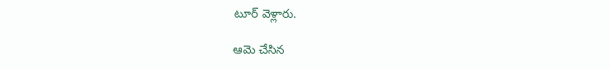టూర్ వెళ్లారు.

ఆమె చేసిన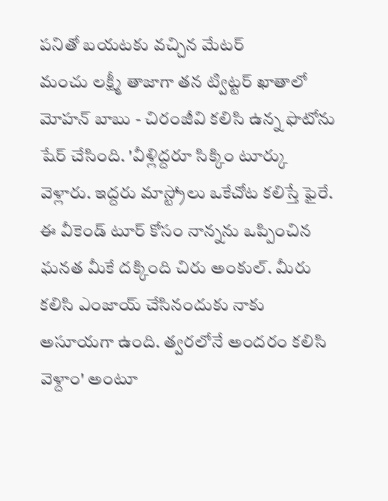పనితో బయటకు వచ్చిన మేటర్
మంచు లక్ష్మీ తాజాగా తన ట్విట్టర్ ఖాతాలో మోహన్ బాబు - చిరంజీవి కలిసి ఉన్న ఫొటోను షేర్ చేసింది. 'వీళ్లిద్దరూ సిక్కిం టూర్కు వెళ్లారు. ఇద్దరు మాస్ట్రోలు ఒకేచోట కలిస్తే ఫైరే. ఈ వీకెండ్ టూర్ కోసం నాన్నను ఒప్పించిన ఘనత మీకే దక్కింది చిరు అంకుల్. మీరు కలిసి ఎంజాయ్ చేసినందుకు నాకు అసూయగా ఉంది. త్వరలోనే అందరం కలిసి వెళ్దాం' అంటూ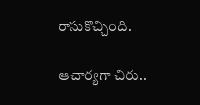రాసుకొచ్చింది.

ఆచార్యగా చిరు..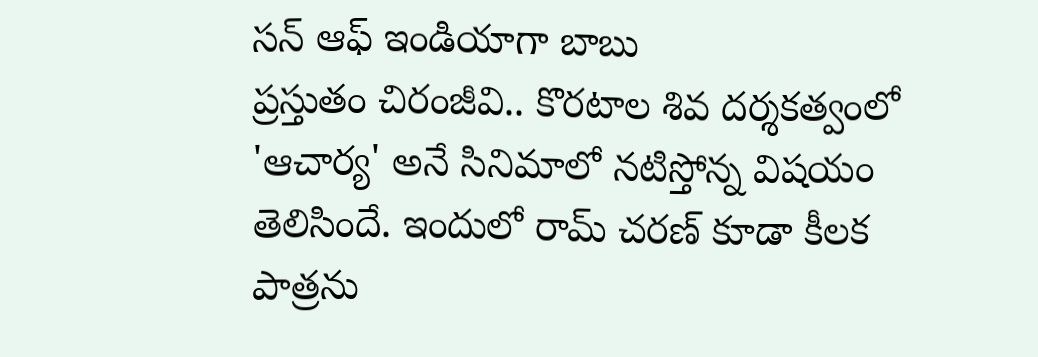సన్ ఆఫ్ ఇండియాగా బాబు
ప్రస్తుతం చిరంజీవి.. కొరటాల శివ దర్శకత్వంలో 'ఆచార్య' అనే సినిమాలో నటిస్తోన్న విషయం తెలిసిందే. ఇందులో రామ్ చరణ్ కూడా కీలక పాత్రను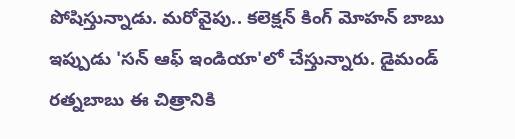పోషిస్తున్నాడు. మరోవైపు.. కలెక్షన్ కింగ్ మోహన్ బాబు ఇప్పుడు 'సన్ ఆఫ్ ఇండియా'లో చేస్తున్నారు. డైమండ్ రత్నబాబు ఈ చిత్రానికి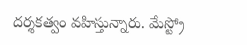దర్శకత్వం వహిస్తున్నారు. మేస్ట్రో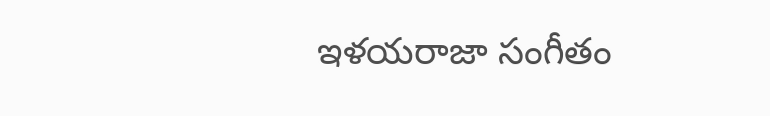ఇళయరాజా సంగీతం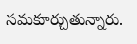సమకూర్చుతున్నారు.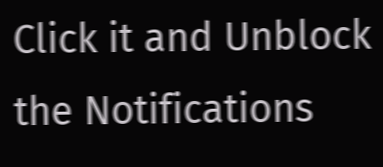Click it and Unblock the Notifications